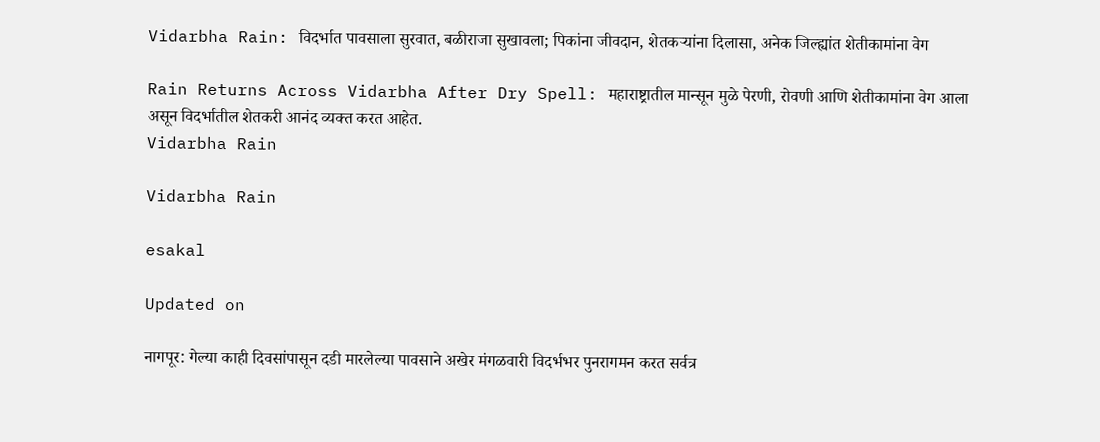Vidarbha Rain: विदर्भात पावसाला सुरवात, बळीराजा सुखावला; पिकांना जीवदान, शेतकऱ्यांना दिलासा, अनेक जिल्ह्यांत शेतीकामांना वेग

Rain Returns Across Vidarbha After Dry Spell: महाराष्ट्रातील मान्सून मुळे पेरणी, रोवणी आणि शेतीकामांना वेग आला असून विदर्भातील शेतकरी आनंद व्यक्त करत आहेत.
Vidarbha Rain

Vidarbha Rain

esakal

Updated on

नागपूर: गेल्या काही दिवसांपासून दडी मारलेल्या पावसाने अखेर मंगळवारी विदर्भभर पुनरागमन करत सर्वत्र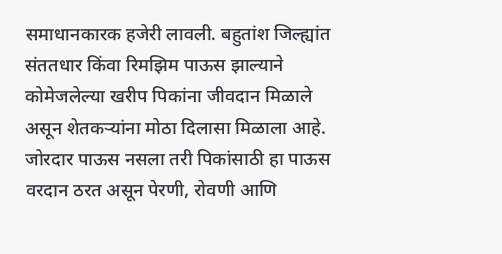समाधानकारक हजेरी लावली. बहुतांश जिल्ह्यांत संततधार किंवा रिमझिम पाऊस झाल्याने कोमेजलेल्या खरीप पिकांना जीवदान मिळाले असून शेतकऱ्यांना मोठा दिलासा मिळाला आहे. जोरदार पाऊस नसला तरी पिकांसाठी हा पाऊस वरदान ठरत असून पेरणी, रोवणी आणि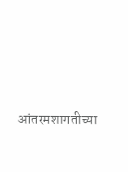आंतरमशागतीच्या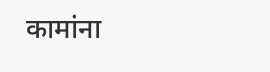कामांना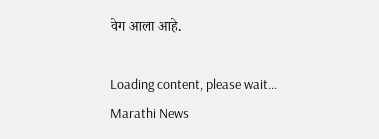वेग आला आहे.

Loading content, please wait...
Marathi News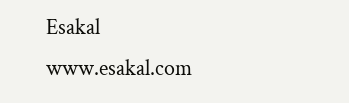Esakal
www.esakal.com